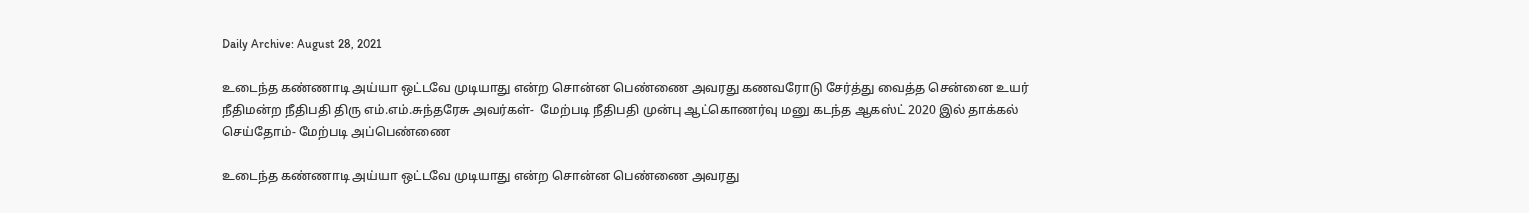Daily Archive: August 28, 2021

உடைந்த கண்ணாடி அய்யா ஒட்டவே முடியாது என்ற சொன்ன பெண்ணை அவரது கணவரோடு சேர்த்து வைத்த சென்னை உயர் நீதிமன்ற நீதிபதி திரு எம்.எம்.சுந்தரேசு அவர்கள்-  மேற்படி நீதிபதி முன்பு ஆட்கொணர்வு மனு கடந்த ஆகஸ்ட் 2020 இல் தாக்கல் செய்தோம்- மேற்படி அப்பெண்ணை

உடைந்த கண்ணாடி அய்யா ஒட்டவே முடியாது என்ற சொன்ன பெண்ணை அவரது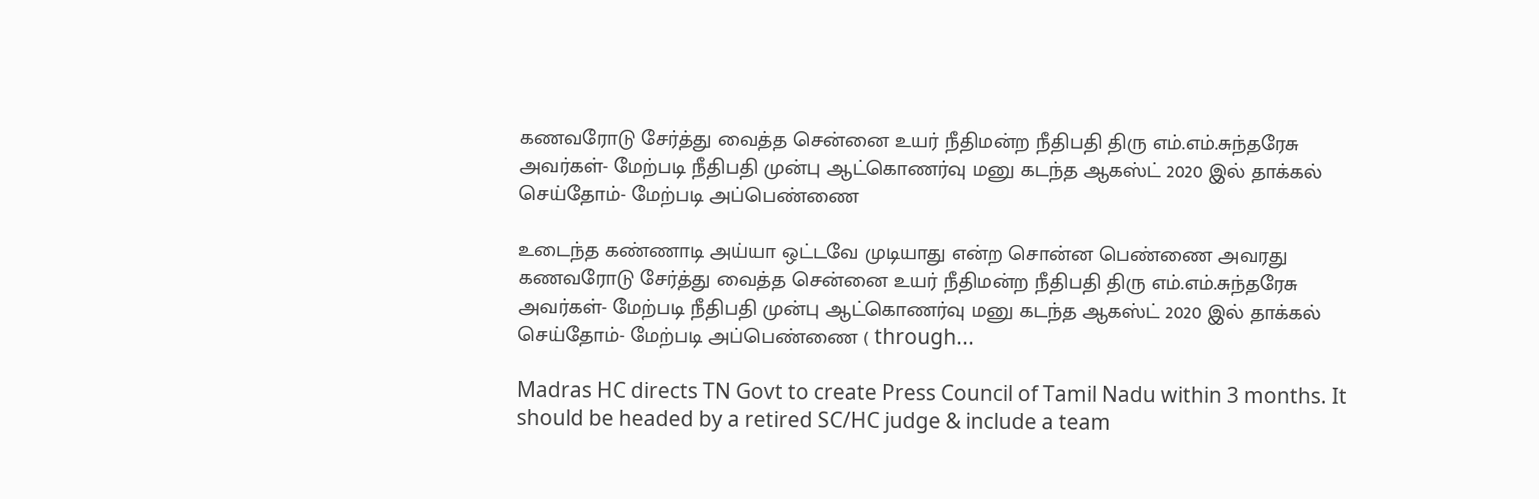கணவரோடு சேர்த்து வைத்த சென்னை உயர் நீதிமன்ற நீதிபதி திரு எம்.எம்.சுந்தரேசு அவர்கள்- மேற்படி நீதிபதி முன்பு ஆட்கொணர்வு மனு கடந்த ஆகஸ்ட் 2020 இல் தாக்கல் செய்தோம்- மேற்படி அப்பெண்ணை

உடைந்த கண்ணாடி அய்யா ஒட்டவே முடியாது என்ற சொன்ன பெண்ணை அவரது கணவரோடு சேர்த்து வைத்த சென்னை உயர் நீதிமன்ற நீதிபதி திரு எம்.எம்.சுந்தரேசு அவர்கள்- மேற்படி நீதிபதி முன்பு ஆட்கொணர்வு மனு கடந்த ஆகஸ்ட் 2020 இல் தாக்கல் செய்தோம்- மேற்படி அப்பெண்ணை ( through...

Madras HC directs TN Govt to create Press Council of Tamil Nadu within 3 months. It should be headed by a retired SC/HC judge & include a team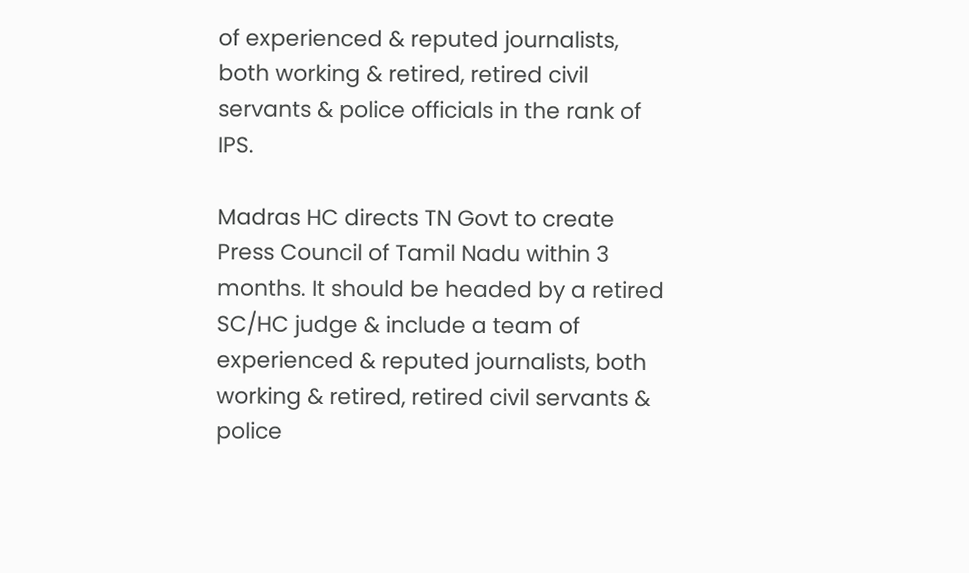of experienced & reputed journalists, both working & retired, retired civil servants & police officials in the rank of IPS.

Madras HC directs TN Govt to create Press Council of Tamil Nadu within 3 months. It should be headed by a retired SC/HC judge & include a team of experienced & reputed journalists, both working & retired, retired civil servants & police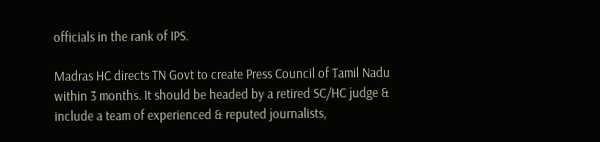officials in the rank of IPS.

Madras HC directs TN Govt to create Press Council of Tamil Nadu within 3 months. It should be headed by a retired SC/HC judge & include a team of experienced & reputed journalists,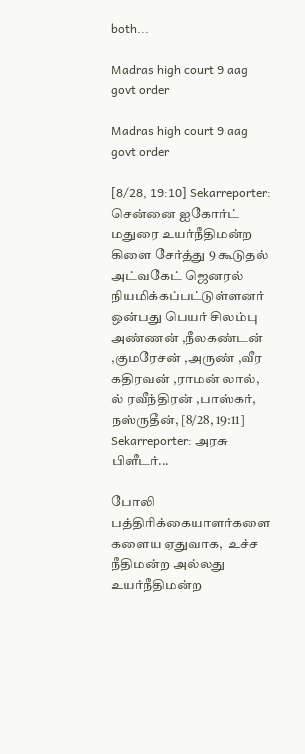both...

Madras high court 9 aag govt order

Madras high court 9 aag govt order

[8/28, 19:10] Sekarreporter: சென்னை ஐகோர்ட் மதுரை உயர்நீதிமன்ற கிளை சேர்த்து 9 கூடுதல் அட்வகேட் ஜெனரல் நியமிக்கப்பட்டுள்ளனர் ஒன்பது பெயர் சிலம்பு அண்ணன் ,நீலகண்டன் ,குமரேசன் ,அருண் ,வீர கதிரவன் ,ராமன் லால், ல் ரவீந்திரன் ,பாஸ்கர், நஸ்ருதீன், [8/28, 19:11] Sekarreporter: அரசு பிளீடர்...

போலி பத்திரிக்கையாளர்களை களைய ஏதுவாக,  உச்ச நீதிமன்ற அல்லது உயர்நீதிமன்ற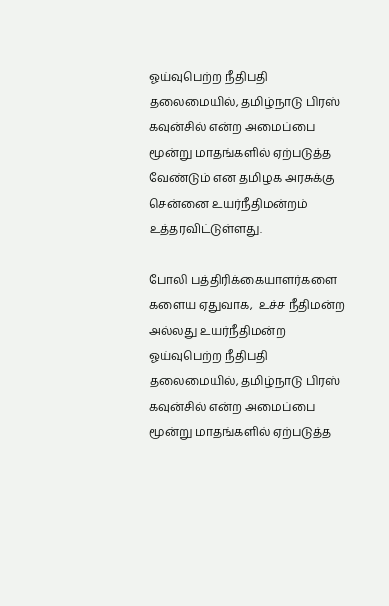ஓய்வுபெற்ற நீதிபதி தலைமையில், தமிழ்நாடு பிரஸ் கவுன்சில் என்ற அமைப்பை மூன்று மாதங்களில் ஏற்படுத்த வேண்டும் என தமிழக அரசுக்கு சென்னை உயர்நீதிமன்றம் உத்தரவிட்டுள்ளது.

போலி பத்திரிக்கையாளர்களை களைய ஏதுவாக,  உச்ச நீதிமன்ற அல்லது உயர்நீதிமன்ற ஓய்வுபெற்ற நீதிபதி தலைமையில், தமிழ்நாடு பிரஸ் கவுன்சில் என்ற அமைப்பை மூன்று மாதங்களில் ஏற்படுத்த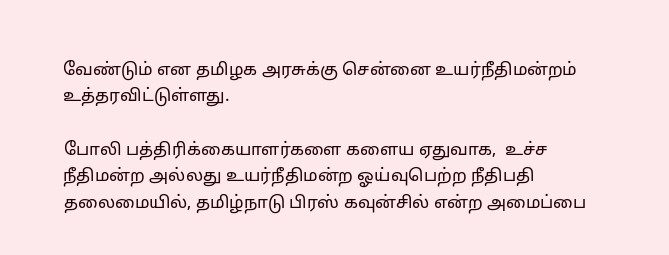வேண்டும் என தமிழக அரசுக்கு சென்னை உயர்நீதிமன்றம் உத்தரவிட்டுள்ளது.

போலி பத்திரிக்கையாளர்களை களைய ஏதுவாக,  உச்ச நீதிமன்ற அல்லது உயர்நீதிமன்ற ஓய்வுபெற்ற நீதிபதி தலைமையில், தமிழ்நாடு பிரஸ் கவுன்சில் என்ற அமைப்பை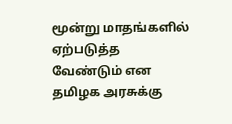மூன்று மாதங்களில் ஏற்படுத்த வேண்டும் என தமிழக அரசுக்கு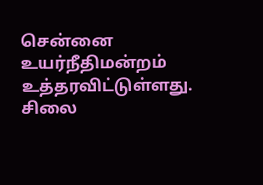சென்னை உயர்நீதிமன்றம் உத்தரவிட்டுள்ளது. சிலை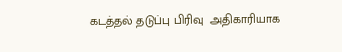கடத்தல் தடுப்பு பிரிவு  அதிகாரியாக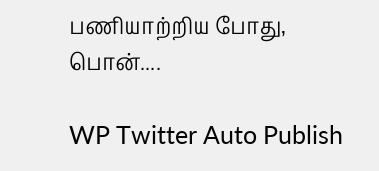பணியாற்றிய போது, பொன்....

WP Twitter Auto Publish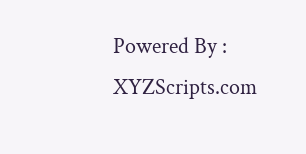Powered By : XYZScripts.com